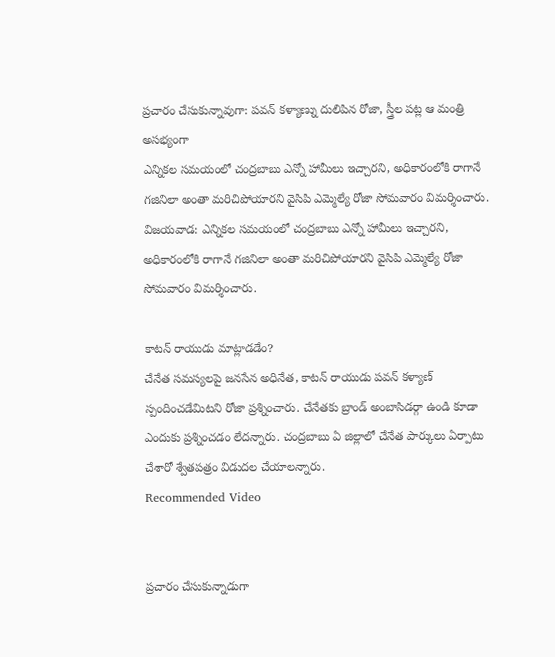ప్రచారం చేసుకున్నావుగా: పవన్ కళ్యాణ్ను దులిపిన రోజా, స్త్రీల పట్ల ఆ మంత్రి అసభ్యంగా
ఎన్నికల సమయంలో చంద్రబాబు ఎన్నో హామీలు ఇచ్చారని, అధికారంలోకి రాగానే గజినిలా అంతా మరిచిపోయారని వైసిపి ఎమ్మెల్యే రోజా సోమవారం విమర్శించారు.
విజయవాడ: ఎన్నికల సమయంలో చంద్రబాబు ఎన్నో హామీలు ఇచ్చారని, అధికారంలోకి రాగానే గజినిలా అంతా మరిచిపోయారని వైసిపి ఎమ్మెల్యే రోజా సోమవారం విమర్శించారు.

కాటన్ రాయుడు మాట్లాడడేం?
చేనేత సమస్యలపై జనసేన అధినేత, కాటన్ రాయుడు పవన్ కళ్యాణ్ స్పందించడేమిటని రోజా ప్రశ్నించారు. చేనేతకు బ్రాండ్ అంబాసిడర్గా ఉండి కూడా ఎందుకు ప్రశ్నించడం లేదన్నారు. చంద్రబాబు ఏ జిల్లాలో చేనేత పార్కులు ఏర్పాటు చేశారో శ్వేతపత్రం విడుదల చేయాలన్నారు.
Recommended Video


ప్రచారం చేసుకున్నాడుగా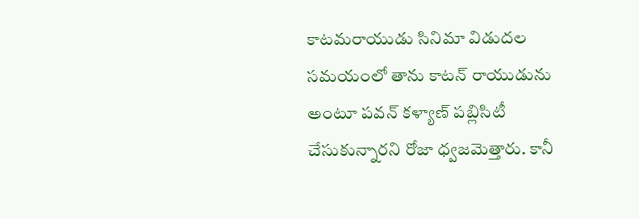కాటమరాయుడు సినిమా విడుదల సమయంలో తాను కాటన్ రాయుడును అంటూ పవన్ కళ్యాణ్ పబ్లిసిటీ చేసుకున్నారని రోజా ధ్వజమెత్తారు. కానీ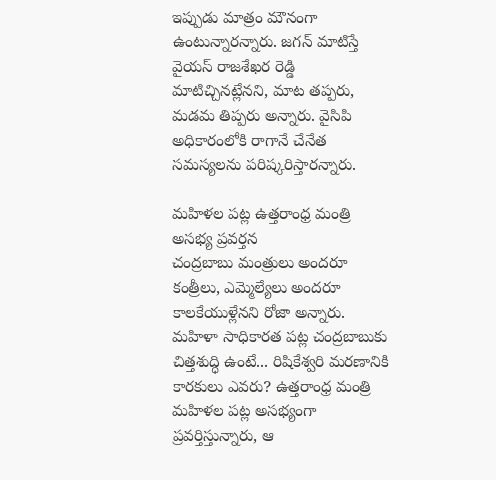ఇప్పుడు మాత్రం మౌనంగా ఉంటున్నారన్నారు. జగన్ మాటిస్తే వైయస్ రాజశేఖర రెడ్డి మాటిచ్చినట్లేనని, మాట తప్పరు, మడమ తిప్పరు అన్నారు. వైసిపి అధికారంలోకి రాగానే చేనేత సమస్యలను పరిష్కరిస్తారన్నారు.

మహిళల పట్ల ఉత్తరాంధ్ర మంత్రి అసభ్య ప్రవర్తన
చంద్రబాబు మంత్రులు అందరూ కంత్రీలు, ఎమ్మెల్యేలు అందరూ కాలకేయుళ్లేనని రోజా అన్నారు. మహిళా సాధికారత పట్ల చంద్రబాబుకు చిత్తశుద్ధి ఉంటే... రిషికేశ్వరి మరణానికి కారకులు ఎవరు? ఉత్తరాంధ్ర మంత్రి మహిళల పట్ల అసభ్యంగా ప్రవర్తిస్తున్నారు, ఆ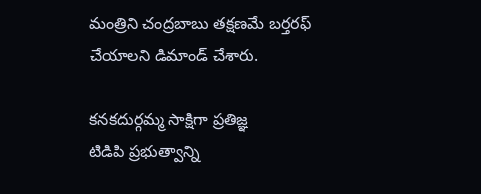మంత్రిని చంద్రబాబు తక్షణమే బర్తరఫ్ చేయాలని డిమాండ్ చేశారు.

కనకదుర్గమ్మ సాక్షిగా ప్రతిజ్ఞ
టిడిపి ప్రభుత్వాన్ని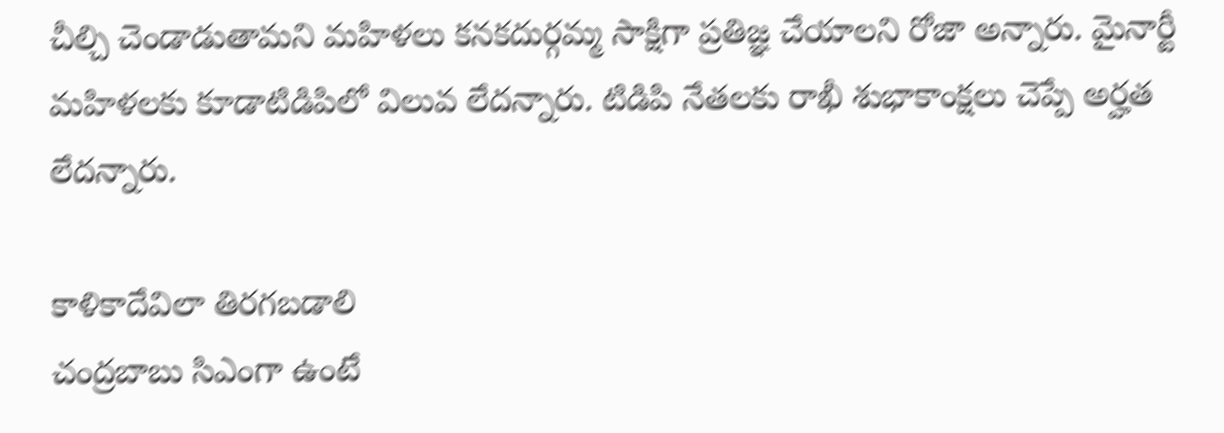చీల్చి చెండాడుతామని మహిళలు కనకదుర్గమ్మ సాక్షిగా ప్రతిజ్ఞ చేయాలని రోజా అన్నారు. మైనార్టీ మహిళలకు కూడాటిడిపిలో విలువ లేదన్నారు. టిడిపి నేతలకు రాఖీ శుభాకాంక్షలు చెప్పే అర్హత లేదన్నారు.

కాళికాదేవిలా తిరగబడాలి
చంద్రబాబు సిఎంగా ఉంటే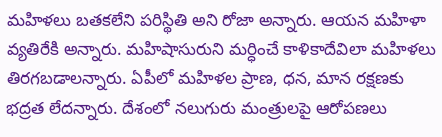మహిళలు బతకలేని పరిస్థితి అని రోజా అన్నారు. ఆయన మహిళా వ్యతిరేకి అన్నారు. మహిషాసురుని మర్ధించే కాళికాదేవిలా మహిళలు తిరగబడాలన్నారు. ఏపీలో మహిళల ప్రాణ, ధన, మాన రక్షణకు భద్రత లేదన్నారు. దేశంలో నలుగురు మంత్రులపై ఆరోపణలు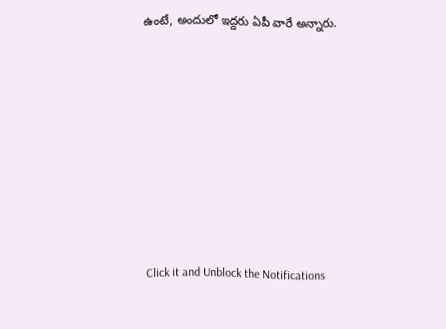ఉంటే, అందులో ఇద్దరు ఏపీ వారే అన్నారు.












Click it and Unblock the Notifications